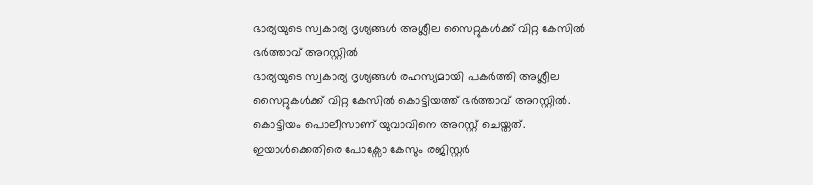ഭാര്യയുടെ സ്വകാര്യ ദൃശ്യങ്ങൾ അശ്ലീല സൈറ്റുകൾക്ക് വിറ്റ കേസിൽ ഭർത്താവ് അറസ്റ്റിൽ
ഭാര്യയുടെ സ്വകാര്യ ദൃശ്യങ്ങൾ രഹസ്യമായി പകർത്തി അശ്ലീല സൈറ്റുകൾക്ക് വിറ്റ കേസിൽ കൊട്ടിയത്ത് ഭർത്താവ് അറസ്റ്റിൽ. കൊട്ടിയം പൊലീസാണ് യുവാവിനെ അറസ്റ്റ് ചെയ്തത്. ഇയാൾക്കെതിരെ പോക്സോ കേസും രജിസ്റ്റർ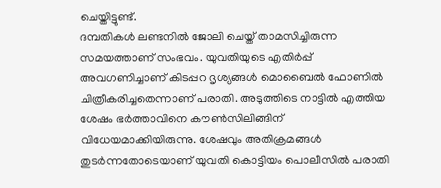ചെയ്തിട്ടുണ്ട്.
ദമ്പതികൾ ലണ്ടനിൽ ജോലി ചെയ്ത് താമസിച്ചിരുന്ന സമയത്താണ് സംഭവം. യുവതിയുടെ എതിർപ്പ് അവഗണിച്ചാണ് കിടപ്പറ ദൃശ്യങ്ങൾ മൊബൈൽ ഫോണിൽ ചിത്രീകരിച്ചതെന്നാണ് പരാതി. അടുത്തിടെ നാട്ടിൽ എത്തിയ ശേഷം ഭർത്താവിനെ കൗൺസിലിങ്ങിന് വിധേയമാക്കിയിരുന്നു. ശേഷവും അതിക്രമങ്ങൾ തുടർന്നതോടെയാണ് യുവതി കൊട്ടിയം പൊലീസിൽ പരാതി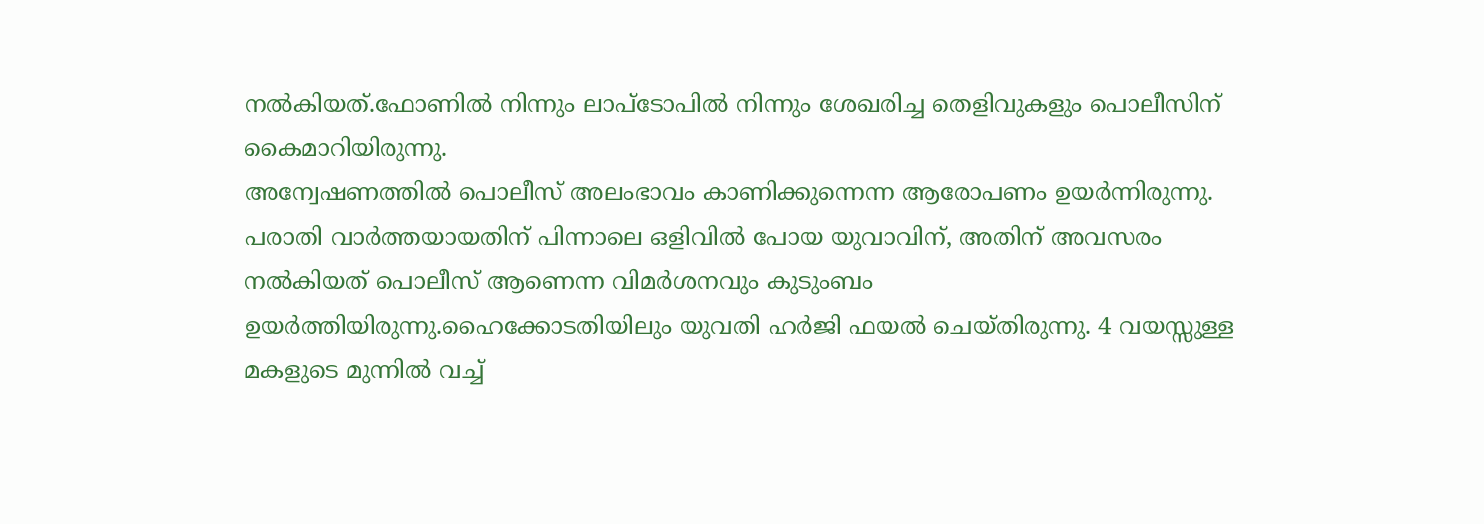നൽകിയത്.ഫോണിൽ നിന്നും ലാപ്ടോപിൽ നിന്നും ശേഖരിച്ച തെളിവുകളും പൊലീസിന് കൈമാറിയിരുന്നു.
അന്വേഷണത്തിൽ പൊലീസ് അലംഭാവം കാണിക്കുന്നെന്ന ആരോപണം ഉയർന്നിരുന്നു. പരാതി വാർത്തയായതിന് പിന്നാലെ ഒളിവിൽ പോയ യുവാവിന്, അതിന് അവസരം നൽകിയത് പൊലീസ് ആണെന്ന വിമർശനവും കുടുംബം ഉയർത്തിയിരുന്നു.ഹൈക്കോടതിയിലും യുവതി ഹർജി ഫയൽ ചെയ്തിരുന്നു. 4 വയസ്സുള്ള മകളുടെ മുന്നിൽ വച്ച്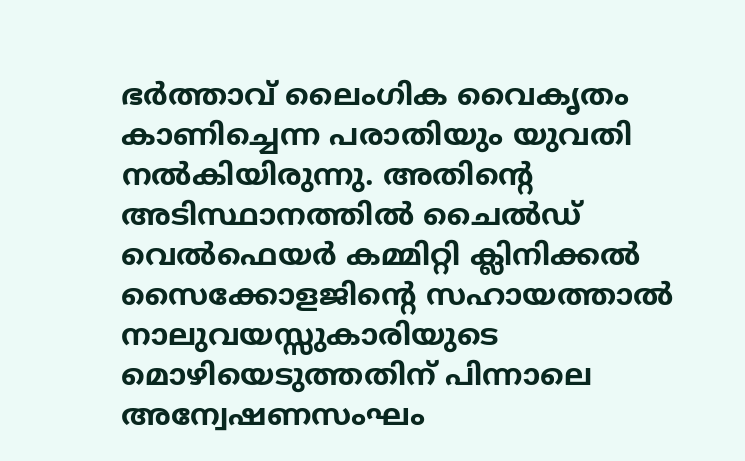ഭർത്താവ് ലൈംഗിക വൈകൃതം കാണിച്ചെന്ന പരാതിയും യുവതി നൽകിയിരുന്നു. അതിന്റെ അടിസ്ഥാനത്തിൽ ചൈൽഡ് വെൽഫെയർ കമ്മിറ്റി ക്ലിനിക്കൽ സൈക്കോളജിന്റെ സഹായത്താൽ നാലുവയസ്സുകാരിയുടെ മൊഴിയെടുത്തതിന് പിന്നാലെ അന്വേഷണസംഘം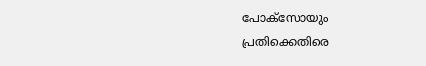പോക്സോയും പ്രതിക്കെതിരെ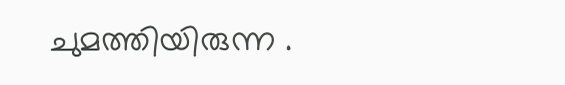ചുമത്തിയിരുന്ന .